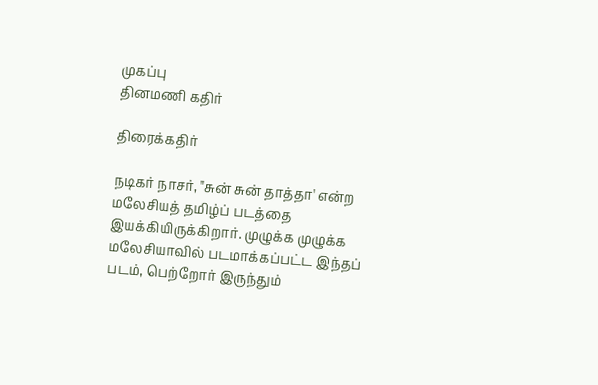முகப்பு
தினமணி கதிர்

திரைக்கதிர்

நடிகர் நாசர், "சுன் சுன் தாத்தா' என்ற மலேசியத் தமிழ்ப் படத்தை இயக்கியிருக்கிறார். முழுக்க முழுக்க மலேசியாவில் படமாக்கப்பட்ட இந்தப் படம், பெற்றோர் இருந்தும்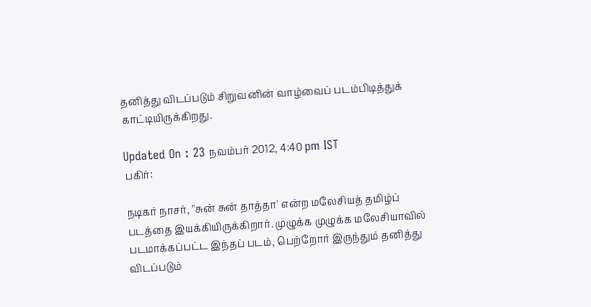தனித்து விடப்படும் சிறுவனின் வாழ்வைப் படம்பிடித்துக் காட்டியிருக்கிறது.

Updated On : 23 நவம்பர் 2012, 4:40 pm IST
பகிர்:

நடிகர் நாசர், "சுன் சுன் தாத்தா' என்ற மலேசியத் தமிழ்ப் படத்தை இயக்கியிருக்கிறார். முழுக்க முழுக்க மலேசியாவில் படமாக்கப்பட்ட இந்தப் படம், பெற்றோர் இருந்தும் தனித்து விடப்படும்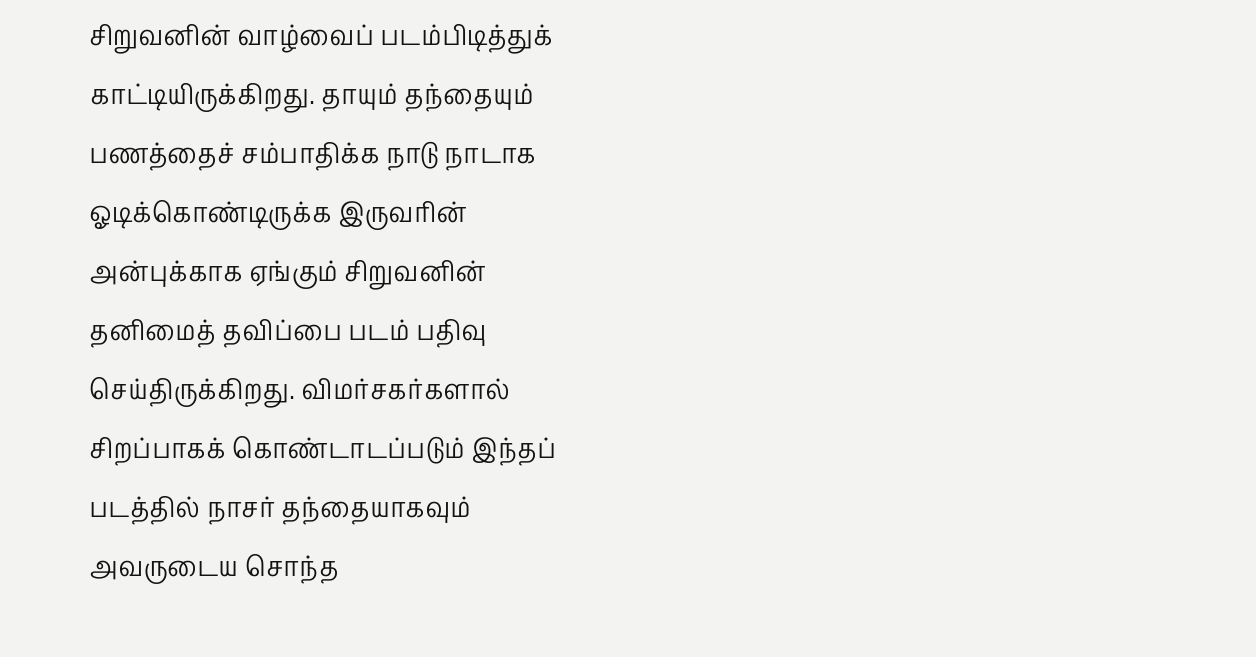சிறுவனின் வாழ்வைப் படம்பிடித்துக் காட்டியிருக்கிறது. தாயும் தந்தையும் பணத்தைச் சம்பாதிக்க நாடு நாடாக ஓடிக்கொண்டிருக்க இருவரின் அன்புக்காக ஏங்கும் சிறுவனின் தனிமைத் தவிப்பை படம் பதிவு செய்திருக்கிறது. விமர்சகர்களால் சிறப்பாகக் கொண்டாடப்படும் இந்தப் படத்தில் நாசர் தந்தையாகவும் அவருடைய சொந்த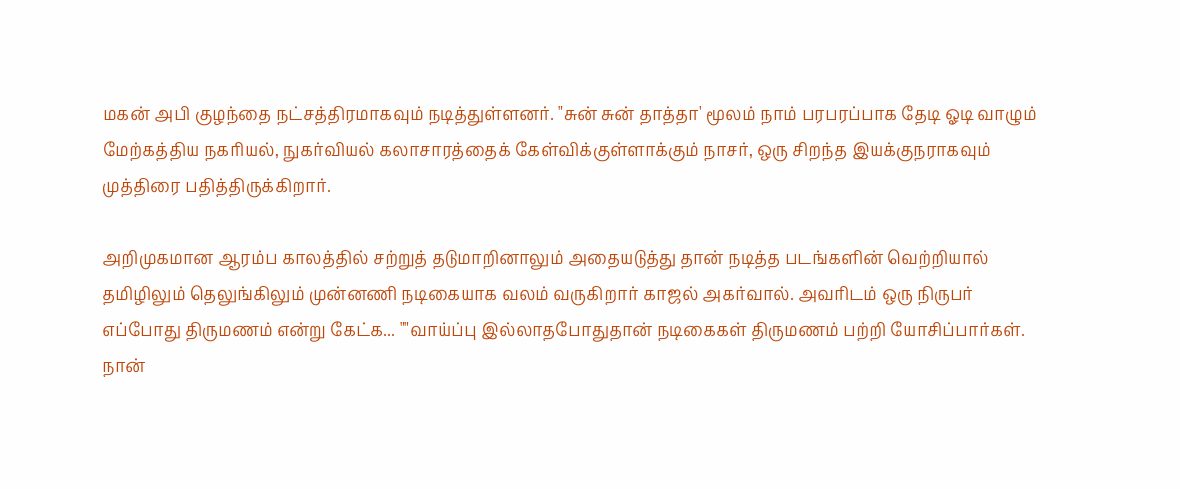மகன் அபி குழந்தை நட்சத்திரமாகவும் நடித்துள்ளனர். "சுன் சுன் தாத்தா' மூலம் நாம் பரபரப்பாக தேடி ஓடி வாழும் மேற்கத்திய நகரியல், நுகர்வியல் கலாசாரத்தைக் கேள்விக்குள்ளாக்கும் நாசர், ஒரு சிறந்த இயக்குநராகவும் முத்திரை பதித்திருக்கிறார்.

அறிமுகமான ஆரம்ப காலத்தில் சற்றுத் தடுமாறினாலும் அதையடுத்து தான் நடித்த படங்களின் வெற்றியால் தமிழிலும் தெலுங்கிலும் முன்னணி நடிகையாக வலம் வருகிறார் காஜல் அகர்வால். அவரிடம் ஒரு நிருபர் எப்போது திருமணம் என்று கேட்க... ""வாய்ப்பு இல்லாதபோதுதான் நடிகைகள் திருமணம் பற்றி யோசிப்பார்கள். நான்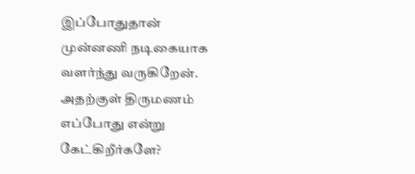இப்போதுதான் முன்னணி நடிகையாக வளர்ந்து வருகிறேன். அதற்குள் திருமணம் எப்போது என்று கேட்கிறீர்களே?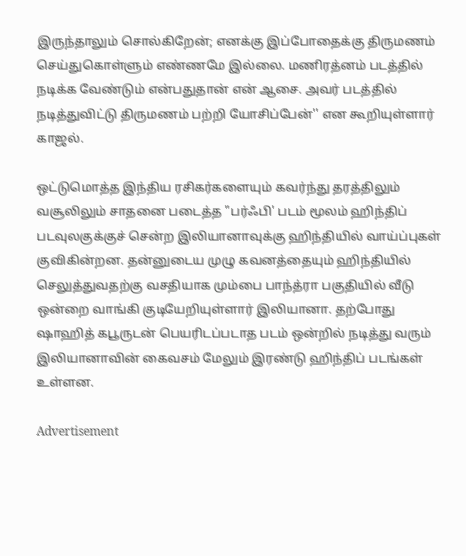இருந்தாலும் சொல்கிறேன்; எனக்கு இப்போதைக்கு திருமணம் செய்துகொள்ளும் எண்ணமே இல்லை. மணிரத்னம் படத்தில் நடிக்க வேண்டும் என்பதுதான் என் ஆசை. அவர் படத்தில் நடித்துவிட்டு திருமணம் பற்றி யோசிப்பேன்'' என கூறியுள்ளார் காஜல்.

ஒட்டுமொத்த இந்திய ரசிகர்களையும் கவர்ந்து தரத்திலும் வசூலிலும் சாதனை படைத்த "பர்ஃபி' படம் மூலம் ஹிந்திப் படவுலகுக்குச் சென்ற இலியானாவுக்கு ஹிந்தியில் வாய்ப்புகள் குவிகின்றன. தன்னுடைய முழு கவனத்தையும் ஹிந்தியில் செலுத்துவதற்கு வசதியாக மும்பை பாந்த்ரா பகுதியில் வீடு ஒன்றை வாங்கி குடியேறியுள்ளார் இலியானா. தற்போது ஷாஹித் கபூருடன் பெயரிடப்படாத படம் ஒன்றில் நடித்து வரும் இலியானாவின் கைவசம் மேலும் இரண்டு ஹிந்திப் படங்கள் உள்ளன.

Advertisement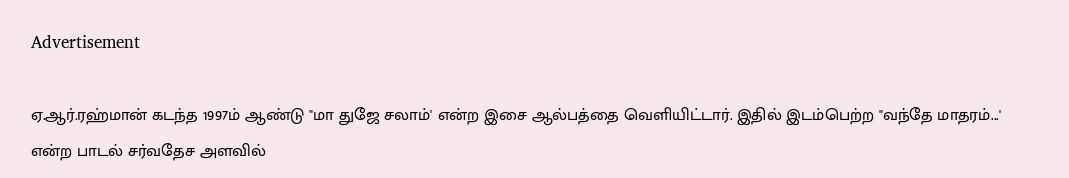Advertisement

ஏ.ஆர்.ரஹ்மான் கடந்த 1997ம் ஆண்டு "மா துஜே சலாம்' என்ற இசை ஆல்பத்தை வெளியிட்டார். இதில் இடம்பெற்ற "வந்தே மாதரம்...' என்ற பாடல் சர்வதேச அளவில்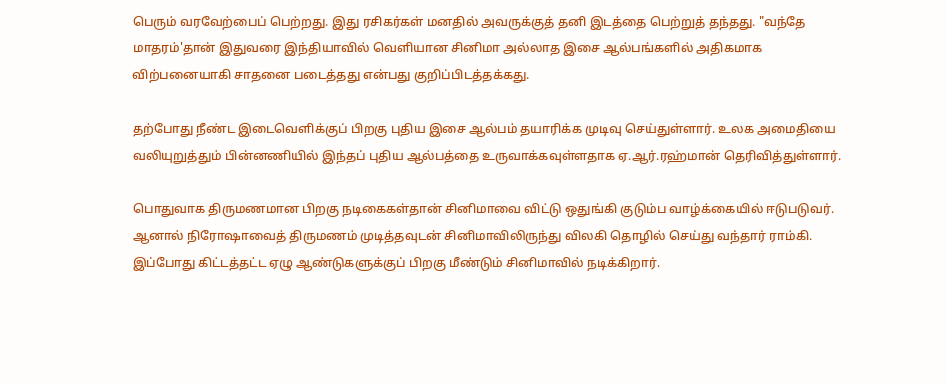பெரும் வரவேற்பைப் பெற்றது. இது ரசிகர்கள் மனதில் அவருக்குத் தனி இடத்தை பெற்றுத் தந்தது. "வந்தே மாதரம்'தான் இதுவரை இந்தியாவில் வெளியான சினிமா அல்லாத இசை ஆல்பங்களில் அதிகமாக விற்பனையாகி சாதனை படைத்தது என்பது குறிப்பிடத்தக்கது.

தற்போது நீண்ட இடைவெளிக்குப் பிறகு புதிய இசை ஆல்பம் தயாரிக்க முடிவு செய்துள்ளார். உலக அமைதியை வலியுறுத்தும் பின்னணியில் இந்தப் புதிய ஆல்பத்தை உருவாக்கவுள்ளதாக ஏ.ஆர்.ரஹ்மான் தெரிவித்துள்ளார்.

பொதுவாக திருமணமான பிறகு நடிகைகள்தான் சினிமாவை விட்டு ஒதுங்கி குடும்ப வாழ்க்கையில் ஈடுபடுவர். ஆனால் நிரோஷாவைத் திருமணம் முடித்தவுடன் சினிமாவிலிருந்து விலகி தொழில் செய்து வந்தார் ராம்கி. இப்போது கிட்டத்தட்ட ஏழு ஆண்டுகளுக்குப் பிறகு மீண்டும் சினிமாவில் நடிக்கிறார்.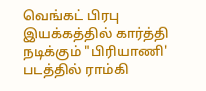வெங்கட் பிரபு இயக்கத்தில் கார்த்தி நடிக்கும் "பிரியாணி' படத்தில் ராம்கி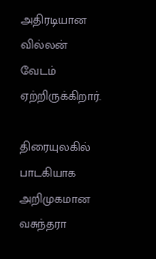அதிரடியான வில்லன் வேடம் ஏற்றிருக்கிறார்.

திரையுலகில் பாடகியாக அறிமுகமான வசுந்தரா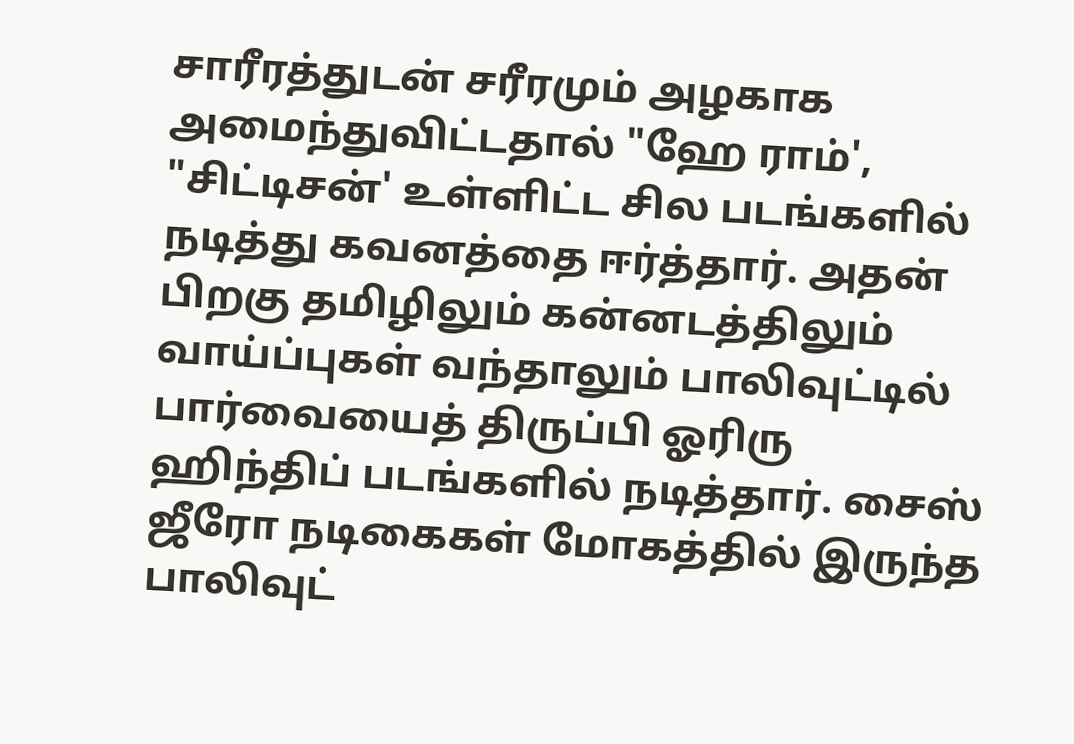சாரீரத்துடன் சரீரமும் அழகாக அமைந்துவிட்டதால் "ஹே ராம்', "சிட்டிசன்' உள்ளிட்ட சில படங்களில் நடித்து கவனத்தை ஈர்த்தார். அதன் பிறகு தமிழிலும் கன்னடத்திலும் வாய்ப்புகள் வந்தாலும் பாலிவுட்டில் பார்வையைத் திருப்பி ஓரிரு ஹிந்திப் படங்களில் நடித்தார். சைஸ் ஜீரோ நடிகைகள் மோகத்தில் இருந்த பாலிவுட்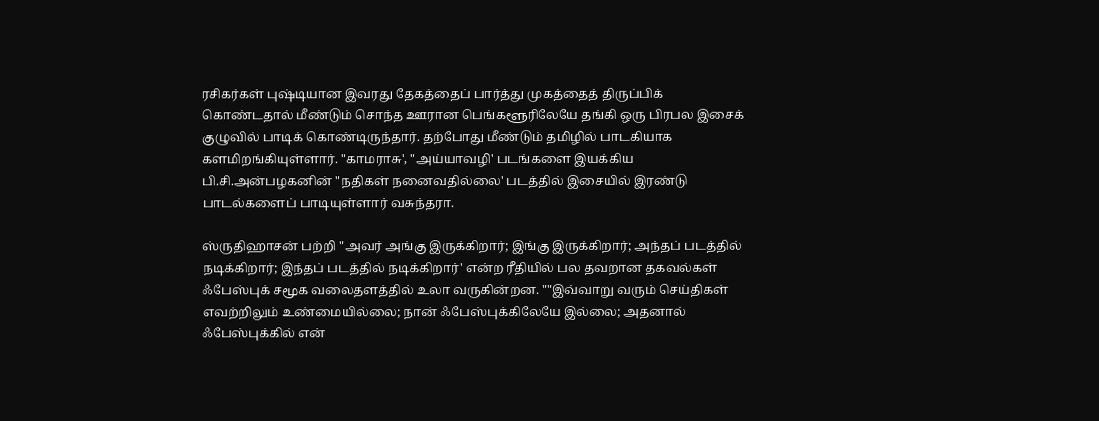ரசிகர்கள் புஷ்டியான இவரது தேகத்தைப் பார்த்து முகத்தைத் திருப்பிக் கொண்டதால் மீண்டும் சொந்த ஊரான பெங்களூரிலேயே தங்கி ஒரு பிரபல இசைக் குழுவில் பாடிக் கொண்டிருந்தார். தற்போது மீண்டும் தமிழில் பாடகியாக களமிறங்கியுள்ளார். "காமராசு', "அய்யாவழி' படங்களை இயக்கிய பி.சி.அன்பழகனின் "நதிகள் நனைவதில்லை' படத்தில் இசையில் இரண்டு பாடல்களைப் பாடியுள்ளார் வசுந்தரா.

ஸ்ருதிஹாசன் பற்றி "அவர் அங்கு இருக்கிறார்; இங்கு இருக்கிறார்; அந்தப் படத்தில் நடிக்கிறார்; இந்தப் படத்தில் நடிக்கிறார்' என்ற ரீதியில் பல தவறான தகவல்கள் ஃபேஸ்புக் சமூக வலைதளத்தில் உலா வருகின்றன. ""இவ்வாறு வரும் செய்திகள் எவற்றிலும் உண்மையில்லை; நான் ஃபேஸ்புக்கிலேயே இல்லை; அதனால் ஃபேஸ்புக்கில் என்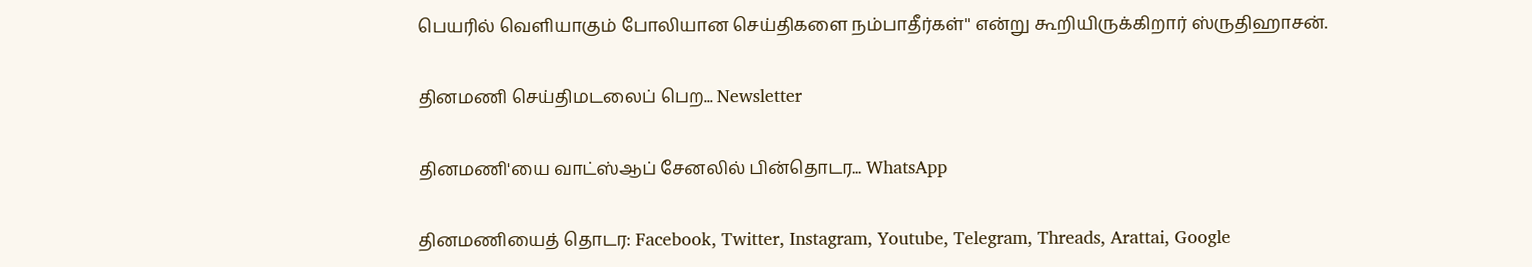பெயரில் வெளியாகும் போலியான செய்திகளை நம்பாதீர்கள்'' என்று கூறியிருக்கிறார் ஸ்ருதிஹாசன்.

தினமணி செய்திமடலைப் பெற... Newsletter

தினமணி'யை வாட்ஸ்ஆப் சேனலில் பின்தொடர... WhatsApp

தினமணியைத் தொடர: Facebook, Twitter, Instagram, Youtube, Telegram, Threads, Arattai, Google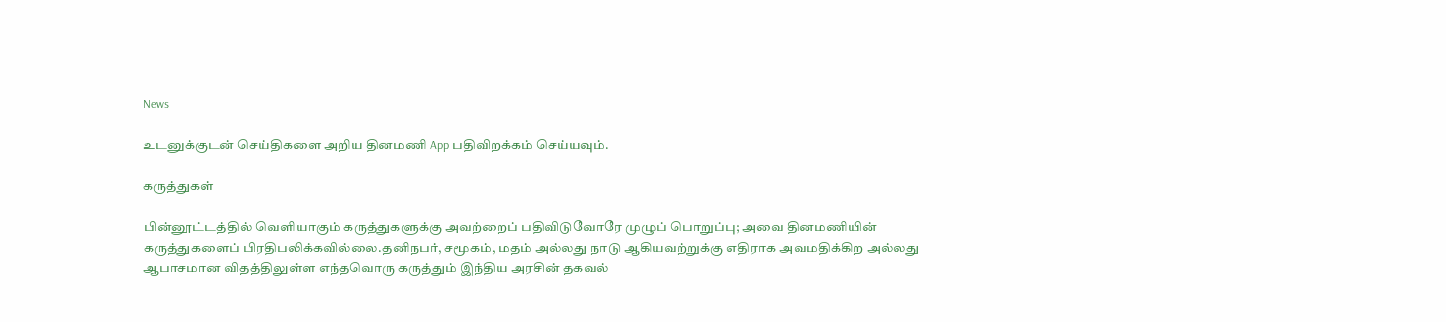News

உடனுக்குடன் செய்திகளை அறிய தினமணி App பதிவிறக்கம் செய்யவும்.

கருத்துகள்

பின்னூட்டத்தில் வெளியாகும் கருத்துகளுக்கு அவற்றைப் பதிவிடுவோரே முழுப் பொறுப்பு; அவை தினமணியின் கருத்துகளைப் பிரதிபலிக்கவில்லை.தனிநபர், சமூகம், மதம் அல்லது நாடு ஆகியவற்றுக்கு எதிராக அவமதிக்கிற அல்லது ஆபாசமான விதத்திலுள்ள எந்தவொரு கருத்தும் இந்திய அரசின் தகவல்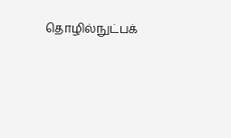தொழில்நுட்பக்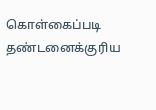கொள்கைப்படி தண்டனைக்குரிய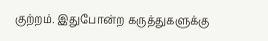குற்றம். இதுபோன்ற கருத்துகளுக்கு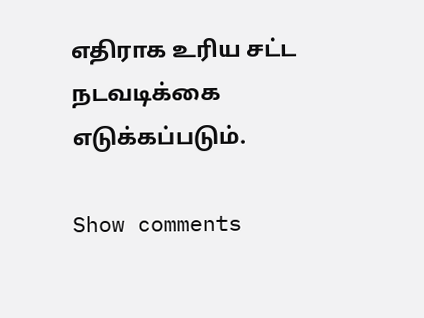எதிராக உரிய சட்ட நடவடிக்கை எடுக்கப்படும்.

Show comments